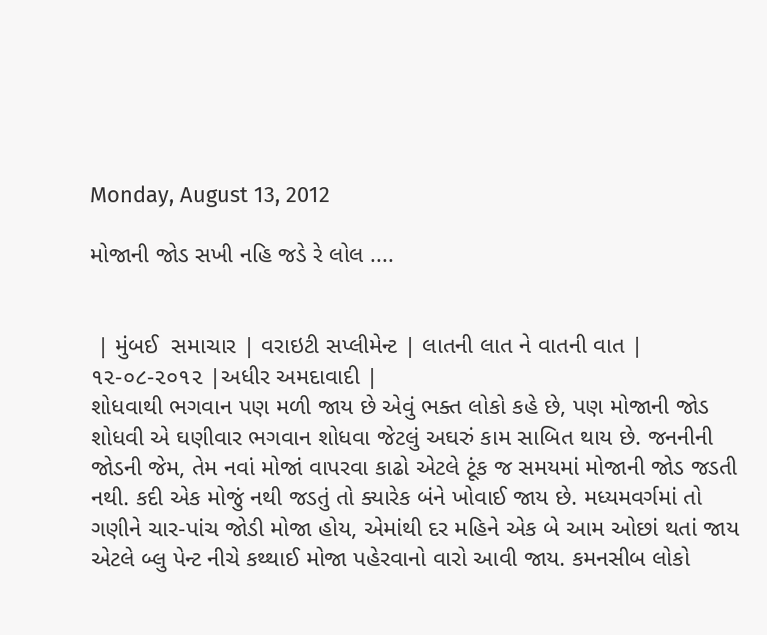Monday, August 13, 2012

મોજાની જોડ સખી નહિ જડે રે લોલ ....


 | મુંબઈ  સમાચાર | વરાઇટી સપ્લીમેન્ટ | લાતની લાત ને વાતની વાત | ૧૨-૦૮-૨૦૧૨ |અધીર અમદાવાદી |
શોધવાથી ભગવાન પણ મળી જાય છે એવું ભક્ત લોકો કહે છે, પણ મોજાની જોડ શોધવી એ ઘણીવાર ભગવાન શોધવા જેટલું અઘરું કામ સાબિત થાય છે. જનનીની જોડની જેમ, તેમ નવાં મોજાં વાપરવા કાઢો એટલે ટૂંક જ સમયમાં મોજાની જોડ જડતી નથી. કદી એક મોજું નથી જડતું તો ક્યારેક બંને ખોવાઈ જાય છે. મધ્યમવર્ગમાં તો ગણીને ચાર-પાંચ જોડી મોજા હોય, એમાંથી દર મહિને એક બે આમ ઓછાં થતાં જાય એટલે બ્લુ પેન્ટ નીચે કથ્થાઈ મોજા પહેરવાનો વારો આવી જાય. કમનસીબ લોકો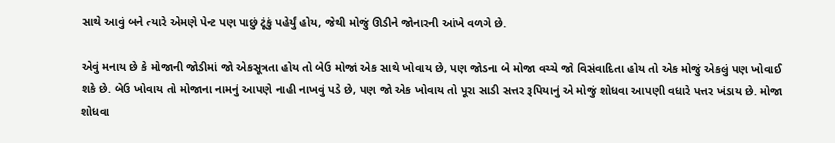સાથે આવું બને ત્યારે એમણે પેન્ટ પણ પાછું ટૂંકું પહેર્યું હોય, જેથી મોજું ઊડીને જોનારની આંખે વળગે છે.

એવું મનાય છે કે મોજાની જોડીમાં જો એકસૂત્રતા હોય તો બેઉ મોજાં એક સાથે ખોવાય છે, પણ જોડના બે મોજા વચ્ચે જો વિસંવાદિતા હોય તો એક મોજું એકલું પણ ખોવાઈ શકે છે. બેઉ ખોવાય તો મોજાના નામનું આપણે નાહી નાખવું પડે છે, પણ જો એક ખોવાય તો પૂરા સાડી સત્તર રૂપિયાનું એ મોજું શોધવા આપણી વધારે પત્તર ખંડાય છે. મોજા શોધવા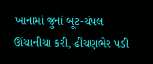ખાનામાં જુનાં બૂટ-ચંપલ ઊંચાનીચા કરી, ઢીંચણભેર પડી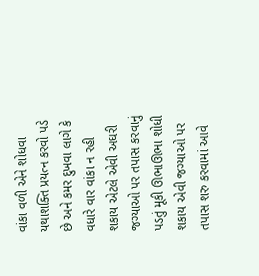વાંકા વળી એને શોધવા યથાશક્તિ પ્રયત્ન કરવો પડે છે અને કમર દુખવા લાગે કે વધારે વાર વાંકા ન રહી શકાય એટલે એવી અઘરી જગ્યાઓ પર તપાસ કરવાનું પડતું મૂકી ઊભાઊભા શોધી શકાય એવી જગ્યાઓ પર તપાસ શરુ કરવામાં આવે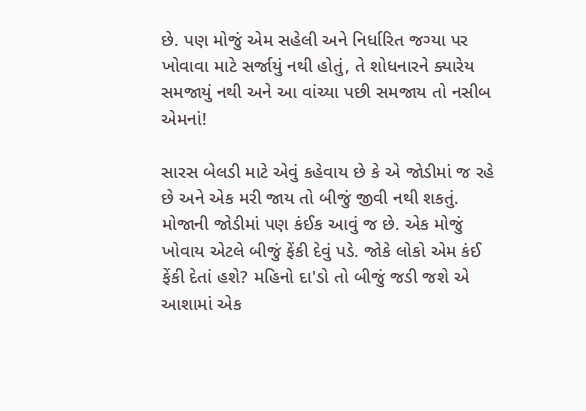છે. પણ મોજું એમ સહેલી અને નિર્ધારિત જગ્યા પર ખોવાવા માટે સર્જાયું નથી હોતું, તે શોધનારને ક્યારેય સમજાયું નથી અને આ વાંચ્યા પછી સમજાય તો નસીબ એમનાં!

સારસ બેલડી માટે એવું કહેવાય છે કે એ જોડીમાં જ રહે છે અને એક મરી જાય તો બીજું જીવી નથી શકતું. મોજાની જોડીમાં પણ કંઈક આવું જ છે. એક મોજું ખોવાય એટલે બીજું ફેંકી દેવું પડે. જોકે લોકો એમ કંઈ ફેંકી દેતાં હશે? મહિનો દા'ડો તો બીજું જડી જશે એ આશામાં એક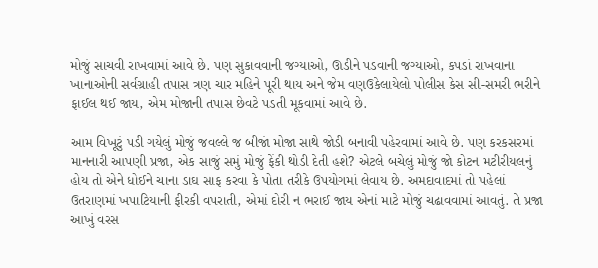મોજું સાચવી રાખવામાં આવે છે. પણ સુકાવવાની જગ્યાઓ, ઊડીને પડવાની જગ્યાઓ, કપડાં રાખવાના ખાનાઓની સર્વગ્રાહી તપાસ ત્રણ ચાર મહિને પૂરી થાય અને જેમ વણઉકેલાયેલો પોલીસ કેસ સી-સમરી ભરીને ફાઈલ થઈ જાય, એમ મોજાની તપાસ છેવટે પડતી મૂકવામાં આવે છે.

આમ વિખૂટું પડી ગયેલું મોજું જવલ્લે જ બીજાં મોજા સાથે જોડી બનાવી પહેરવામાં આવે છે. પણ કરકસરમાં માનનારી આપણી પ્રજા, એક સાજું સમું મોજું ફેંકી થોડી દેતી હશે? એટલે બચેલું મોજું જો કોટન મટીરીયલનું હોય તો એને ધોઈને ચાના ડાઘ સાફ કરવા કે પોતા તરીકે ઉપયોગમાં લેવાય છે. અમદાવાદમાં તો પહેલાં ઉતરાણમાં ખપાટિયાની ફીરકી વપરાતી, એમાં દોરી ન ભરાઈ જાય એનાં માટે મોજું ચઢાવવામાં આવતું. તે પ્રજા આખું વરસ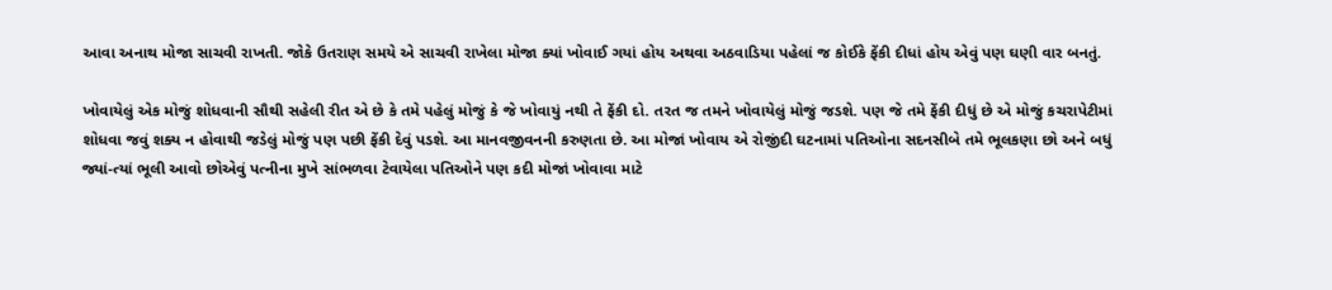આવા અનાથ મોજા સાચવી રાખતી. જોકે ઉતરાણ સમયે એ સાચવી રાખેલા મોજા ક્યાં ખોવાઈ ગયાં હોય અથવા અઠવાડિયા પહેલાં જ કોઈકે ફેંકી દીધાં હોય એવું પણ ઘણી વાર બનતું.

ખોવાયેલું એક મોજું શોધવાની સૌથી સહેલી રીત એ છે કે તમે પહેલું મોજું કે જે ખોવાયું નથી તે ફેંકી દો. તરત જ તમને ખોવાયેલું મોજું જડશે. પણ જે તમે ફેંકી દીધું છે એ મોજું કચરાપેટીમાં શોધવા જવું શક્ય ન હોવાથી જડેલું મોજું પણ પછી ફેંકી દેવું પડશે. આ માનવજીવનની કરુણતા છે. આ મોજાં ખોવાય એ રોજીંદી ઘટનામાં પતિઓના સદનસીબે તમે ભૂલકણા છો અને બધું જ્યાં-ત્યાં ભૂલી આવો છોએવું પત્નીના મુખે સાંભળવા ટેવાયેલા પતિઓને પણ કદી મોજાં ખોવાવા માટે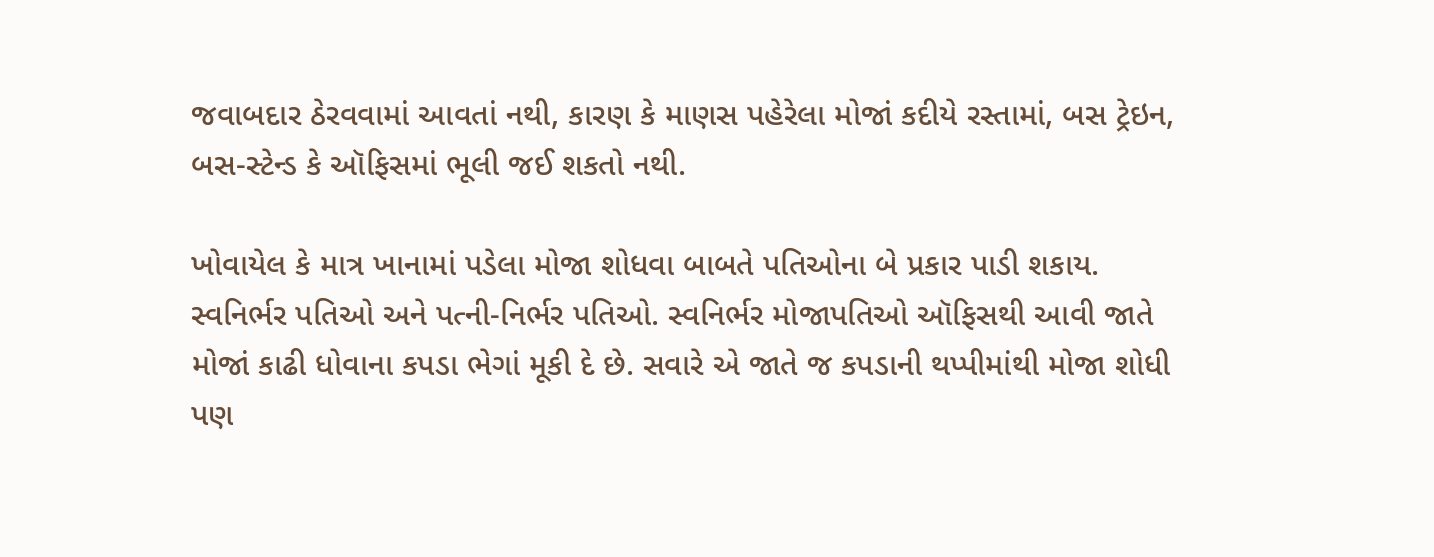જવાબદાર ઠેરવવામાં આવતાં નથી, કારણ કે માણસ પહેરેલા મોજાં કદીયે રસ્તામાં, બસ ટ્રેઇન, બસ-સ્ટેન્ડ કે ઑફિસમાં ભૂલી જઈ શકતો નથી.

ખોવાયેલ કે માત્ર ખાનામાં પડેલા મોજા શોધવા બાબતે પતિઓના બે પ્રકાર પાડી શકાય. સ્વનિર્ભર પતિઓ અને પત્ની-નિર્ભર પતિઓ. સ્વનિર્ભર મોજાપતિઓ ઑફિસથી આવી જાતે મોજાં કાઢી ધોવાના કપડા ભેગાં મૂકી દે છે. સવારે એ જાતે જ કપડાની થપ્પીમાંથી મોજા શોધી પણ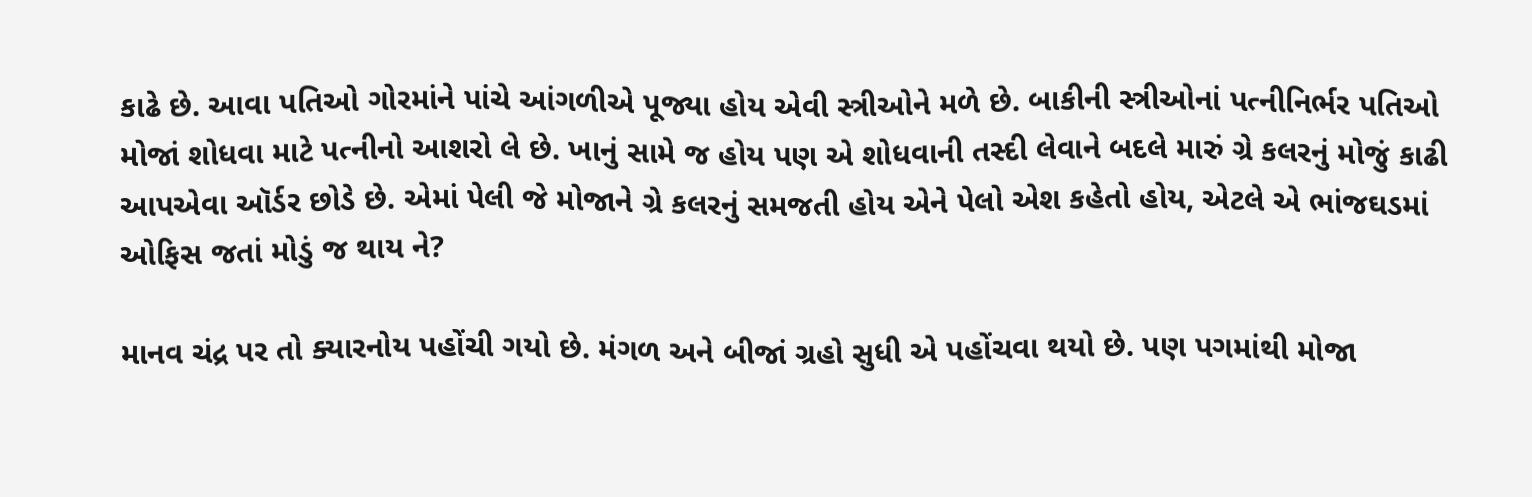કાઢે છે. આવા પતિઓ ગોરમાંને પાંચે આંગળીએ પૂજ્યા હોય એવી સ્ત્રીઓને મળે છે. બાકીની સ્ત્રીઓનાં પત્નીનિર્ભર પતિઓ મોજાં શોધવા માટે પત્નીનો આશરો લે છે. ખાનું સામે જ હોય પણ એ શોધવાની તસ્દી લેવાને બદલે મારું ગ્રે કલરનું મોજું કાઢી આપએવા ઑર્ડર છોડે છે. એમાં પેલી જે મોજાને ગ્રે કલરનું સમજતી હોય એને પેલો એશ કહેતો હોય, એટલે એ ભાંજઘડમાં ઓફિસ જતાં મોડું જ થાય ને?

માનવ ચંદ્ર પર તો ક્યારનોય પહોંચી ગયો છે. મંગળ અને બીજાં ગ્રહો સુધી એ પહોંચવા થયો છે. પણ પગમાંથી મોજા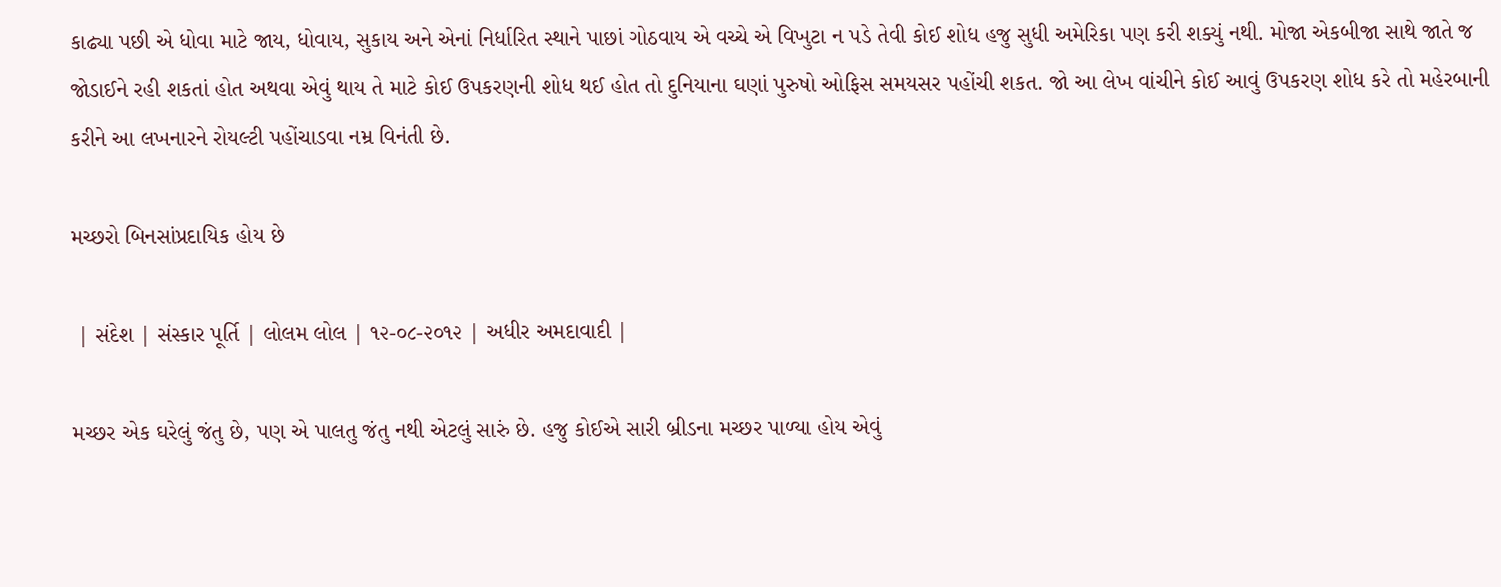કાઢ્યા પછી એ ધોવા માટે જાય, ધોવાય, સુકાય અને એનાં નિર્ધારિત સ્થાને પાછાં ગોઠવાય એ વચ્ચે એ વિખુટા ન પડે તેવી કોઈ શોધ હજુ સુધી અમેરિકા પણ કરી શક્યું નથી. મોજા એકબીજા સાથે જાતે જ જોડાઈને રહી શકતાં હોત અથવા એવું થાય તે માટે કોઈ ઉપકરણની શોધ થઈ હોત તો દુનિયાના ઘણાં પુરુષો ઓફિસ સમયસર પહોંચી શકત. જો આ લેખ વાંચીને કોઈ આવું ઉપકરણ શોધ કરે તો મહેરબાની કરીને આ લખનારને રોયલ્ટી પહોંચાડવા નમ્ર વિનંતી છે.

મચ્છરો બિનસાંપ્રદાયિક હોય છે

 | સંદેશ | સંસ્કાર પૂર્તિ | લોલમ લોલ | ૧૨-૦૮-૨૦૧૨ | અધીર અમદાવાદી |

મચ્છર એક ઘરેલું જંતુ છે, પણ એ પાલતુ જંતુ નથી એટલું સારું છે. હજુ કોઈએ સારી બ્રીડના મચ્છર પાળ્યા હોય એવું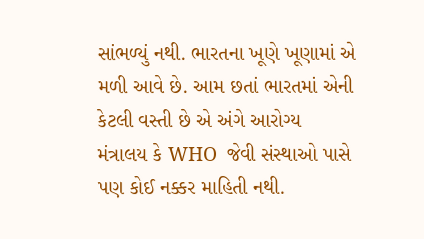સાંભળ્યું નથી. ભારતના ખૂણે ખૂણામાં એ મળી આવે છે. આમ છતાં ભારતમાં એની કેટલી વસ્તી છે એ અંગે આરોગ્ય મંત્રાલય કે WHO  જેવી સંસ્થાઓ પાસે પણ કોઈ નક્કર માહિતી નથી.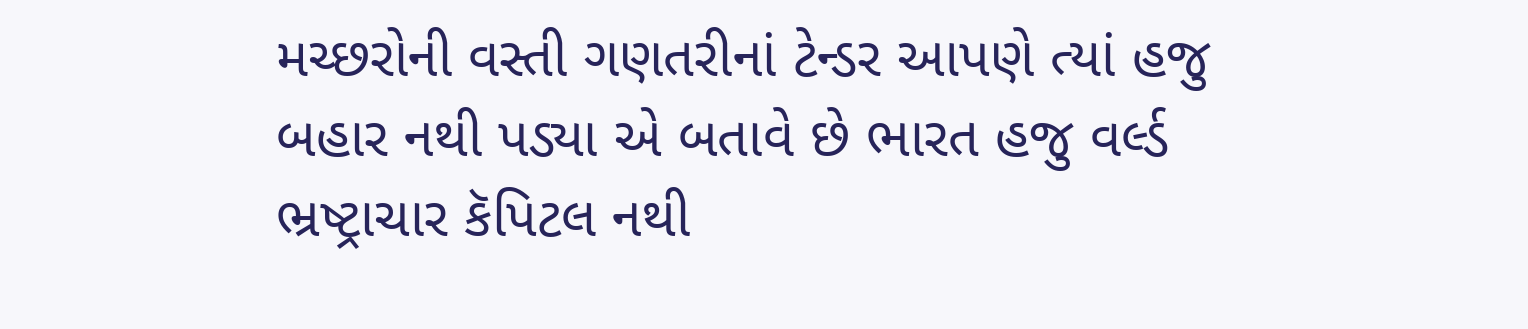મચ્છરોની વસ્તી ગણતરીનાં ટેન્ડર આપણે ત્યાં હજુ બહાર નથી પડ્યા એ બતાવે છે ભારત હજુ વર્લ્ડ ભ્રષ્ટ્રાચાર કૅપિટલ નથી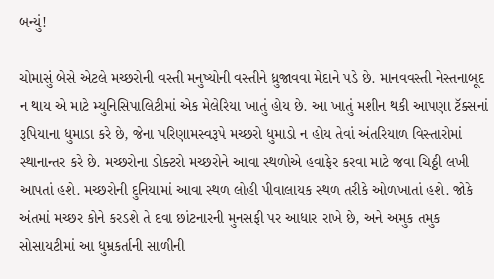બન્યું!

ચોમાસું બેસે એટલે મચ્છરોની વસ્તી મનુષ્યોની વસ્તીને ધ્રુજાવવા મેદાને પડે છે. માનવવસ્તી નેસ્તનાબૂદ ન થાય એ માટે મ્યુનિસિપાલિટીમાં એક મેલેરિયા ખાતું હોય છે. આ ખાતું મશીન થકી આપણા ટૅક્સનાં રૂપિયાના ધુમાડા કરે છે, જેના પરિણામસ્વરૂપે મચ્છરો ધુમાડો ન હોય તેવાં અંતરિયાળ વિસ્તારોમાં સ્થાનાન્તર કરે છે. મચ્છરોના ડોક્ટરો મચ્છરોને આવા સ્થળોએ હવાફેર કરવા માટે જવા ચિઠ્ઠી લખી આપતાં હશે. મચ્છરોની દુનિયામાં આવા સ્થળ લોહી પીવાલાયક સ્થળ તરીકે ઓળખાતાં હશે. જોકે અંતમાં મચ્છર કોને કરડશે તે દવા છાંટનારની મુનસફી પર આધાર રાખે છે, અને અમુક તમુક સોસાયટીમાં આ ધુમ્રકર્તાની સાળીની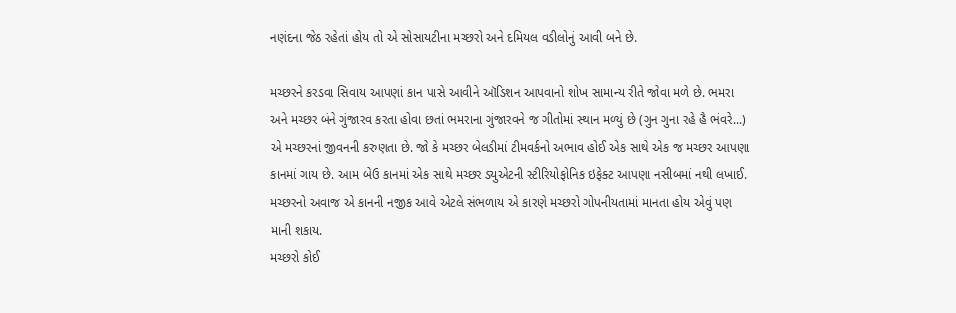નણંદના જેઠ રહેતાં હોય તો એ સોસાયટીના મચ્છરો અને દમિયલ વડીલોનું આવી બને છે.

મચ્છરને કરડવા સિવાય આપણાં કાન પાસે આવીને ઑડિશન આપવાનો શોખ સામાન્ય રીતે જોવા મળે છે. ભમરા અને મચ્છર બંને ગુંજારવ કરતા હોવા છતાં ભમરાના ગુંજારવને જ ગીતોમાં સ્થાન મળ્યું છે (ગુન ગુના રહે હૈ ભંવરે...) એ મચ્છરનાં જીવનની કરુણતા છે. જો કે મચ્છર બેલડીમાં ટીમવર્કનો અભાવ હોઈ એક સાથે એક જ મચ્છર આપણા કાનમાં ગાય છે. આમ બેઉ કાનમાં એક સાથે મચ્છર ડ્યુએટની સ્ટીરિયોફોનિક ઇફેક્ટ આપણા નસીબમાં નથી લખાઈ. મચ્છરનો અવાજ એ કાનની નજીક આવે એટલે સંભળાય એ કારણે મચ્છરો ગોપનીયતામાં માનતા હોય એવું પણ માની શકાય.
મચ્છરો કોઈ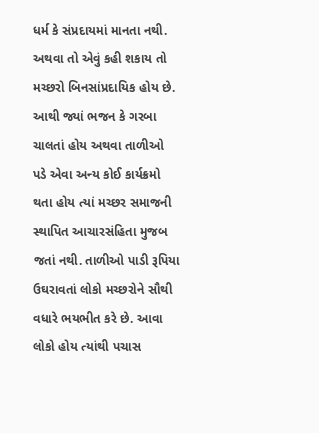ધર્મ કે સંપ્રદાયમાં માનતા નથી. અથવા તો એવું કહી શકાય તો મચ્છરો બિનસાંપ્રદાયિક હોય છે. આથી જ્યાં ભજન કે ગરબા ચાલતાં હોય અથવા તાળીઓ પડે એવા અન્ય કોઈ કાર્યક્રમો થતા હોય ત્યાં મચ્છર સમાજની સ્થાપિત આચારસંહિતા મુજબ જતાં નથી. તાળીઓ પાડી રૂપિયા ઉઘરાવતાં લોકો મચ્છરોને સૌથી વધારે ભયભીત કરે છે. આવા લોકો હોય ત્યાંથી પચાસ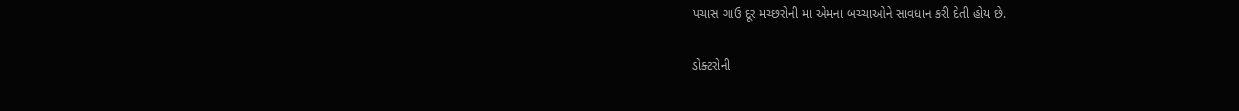પચાસ ગાઉ દૂર મચ્છરોની મા એમના બચ્ચાઓને સાવધાન કરી દેતી હોય છે.

ડોક્ટરોની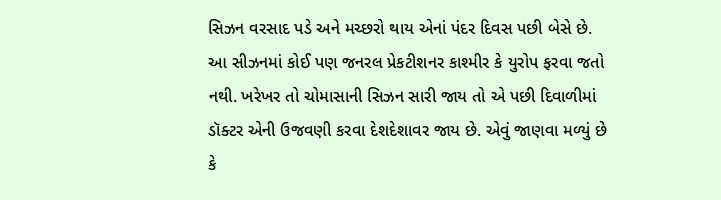સિઝન વરસાદ પડે અને મચ્છરો થાય એનાં પંદર દિવસ પછી બેસે છે. આ સીઝનમાં કોઈ પણ જનરલ પ્રેકટીશનર કાશ્મીર કે યુરોપ ફરવા જતો નથી. ખરેખર તો ચોમાસાની સિઝન સારી જાય તો એ પછી દિવાળીમાં ડૉક્ટર એની ઉજવણી કરવા દેશદેશાવર જાય છે. એવું જાણવા મળ્યું છે કે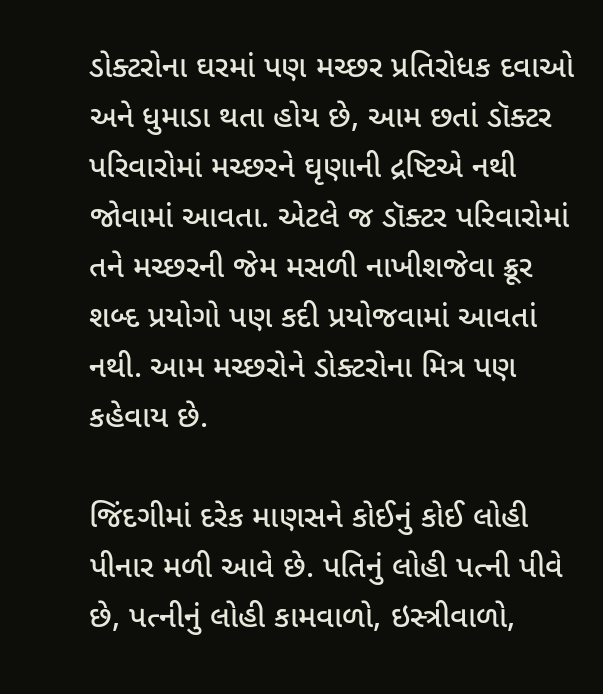ડોક્ટરોના ઘરમાં પણ મચ્છર પ્રતિરોધક દવાઓ અને ધુમાડા થતા હોય છે, આમ છતાં ડૉક્ટર પરિવારોમાં મચ્છરને ઘૃણાની દ્રષ્ટિએ નથી જોવામાં આવતા. એટલે જ ડૉક્ટર પરિવારોમાં તને મચ્છરની જેમ મસળી નાખીશજેવા ક્રૂર શબ્દ પ્રયોગો પણ કદી પ્રયોજવામાં આવતાં નથી. આમ મચ્છરોને ડોક્ટરોના મિત્ર પણ કહેવાય છે.

જિંદગીમાં દરેક માણસને કોઈનું કોઈ લોહી પીનાર મળી આવે છે. પતિનું લોહી પત્ની પીવે છે, પત્નીનું લોહી કામવાળો, ઇસ્ત્રીવાળો,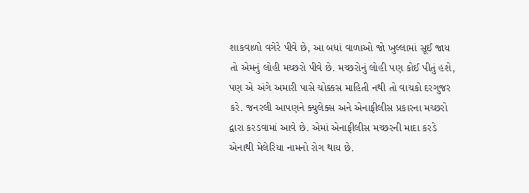શાકવાળો વગેરે પીવે છે, આ બધાં વાળાઓ જો ખુલ્લામાં સૂઈ જાય તો એમનું લોહી મચ્છરો પીવે છે. મચ્છરોનું લોહી પણ કોઈ પીતું હશે, પણ એ અંગે અમારી પાસે ચોક્કસ માહિતી નથી તો વાચકો દરગુજર કરે. જનરલી આપણને ક્યુલેક્સ અને એનાફીલીસ પ્રકારના મચ્છરો દ્વારા કરડવામાં આવે છે. એમાં એનાફીલીસ મચ્છરની માદા કરડે એનાથી મેલેરિયા નામનો રોગ થાય છે.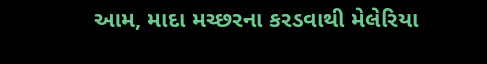આમ, માદા મચ્છરના કરડવાથી મેલેરિયા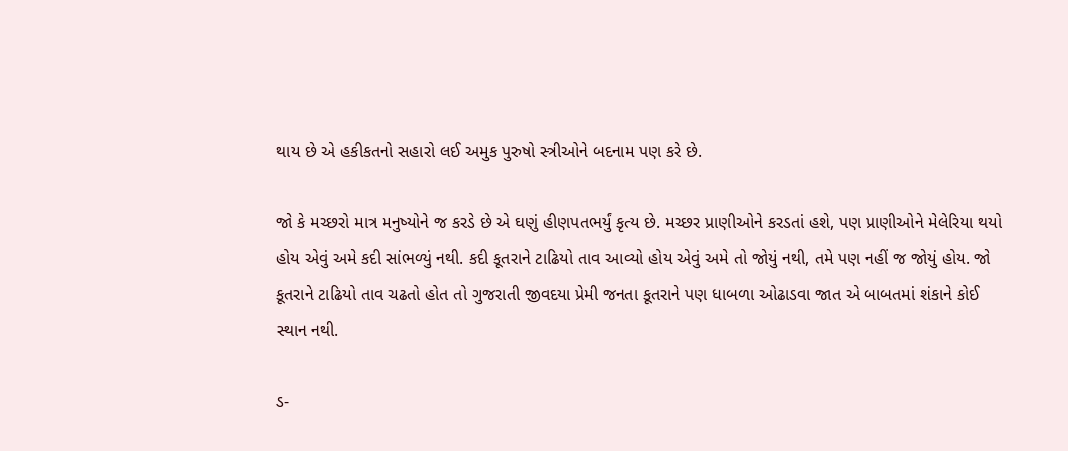થાય છે એ હકીકતનો સહારો લઈ અમુક પુરુષો સ્ત્રીઓને બદનામ પણ કરે છે.

જો કે મચ્છરો માત્ર મનુષ્યોને જ કરડે છે એ ઘણું હીણપતભર્યું કૃત્ય છે. મચ્છર પ્રાણીઓને કરડતાં હશે, પણ પ્રાણીઓને મેલેરિયા થયો હોય એવું અમે કદી સાંભળ્યું નથી. કદી કૂતરાને ટાઢિયો તાવ આવ્યો હોય એવું અમે તો જોયું નથી, તમે પણ નહીં જ જોયું હોય. જો કૂતરાને ટાઢિયો તાવ ચઢતો હોત તો ગુજરાતી જીવદયા પ્રેમી જનતા કૂતરાને પણ ધાબળા ઓઢાડવા જાત એ બાબતમાં શંકાને કોઈ સ્થાન નથી.

ડ-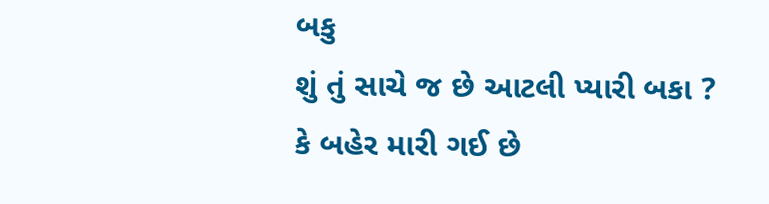બકુ
શું તું સાચે જ છે આટલી પ્યારી બકા ?
કે બહેર મારી ગઈ છે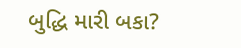બુદ્ધિ મારી બકા?